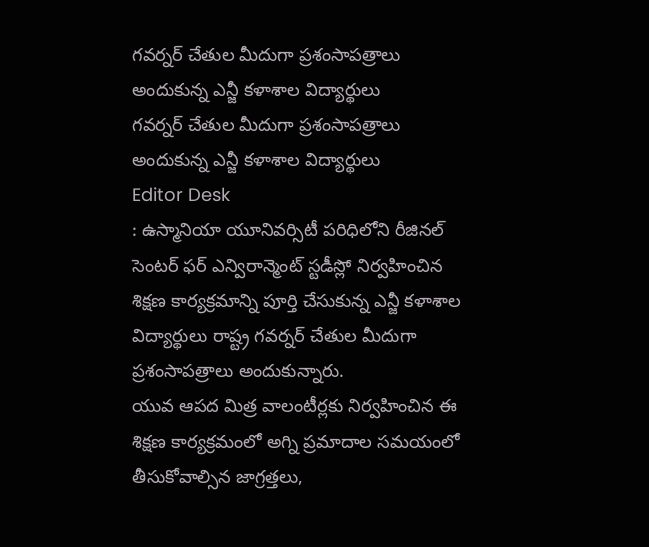గవర్నర్ చేతుల మీదుగా ప్రశంసాపత్రాలు అందుకున్న ఎన్జీ కళాశాల విద్యార్థులు
గవర్నర్ చేతుల మీదుగా ప్రశంసాపత్రాలు అందుకున్న ఎన్జీ కళాశాల విద్యార్థులు
Editor Desk
: ఉస్మానియా యూనివర్సిటీ పరిధిలోని రీజినల్ సెంటర్ ఫర్ ఎన్విరాన్మెంట్ స్టడీస్లో నిర్వహించిన శిక్షణ కార్యక్రమాన్ని పూర్తి చేసుకున్న ఎన్జీ కళాశాల విద్యార్థులు రాష్ట్ర గవర్నర్ చేతుల మీదుగా ప్రశంసాపత్రాలు అందుకున్నారు.
యువ ఆపద మిత్ర వాలంటీర్లకు నిర్వహించిన ఈ శిక్షణ కార్యక్రమంలో అగ్ని ప్రమాదాల సమయంలో తీసుకోవాల్సిన జాగ్రత్తలు,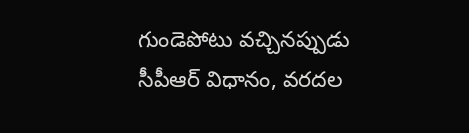గుండెపోటు వచ్చినప్పుడు సీపీఆర్ విధానం, వరదల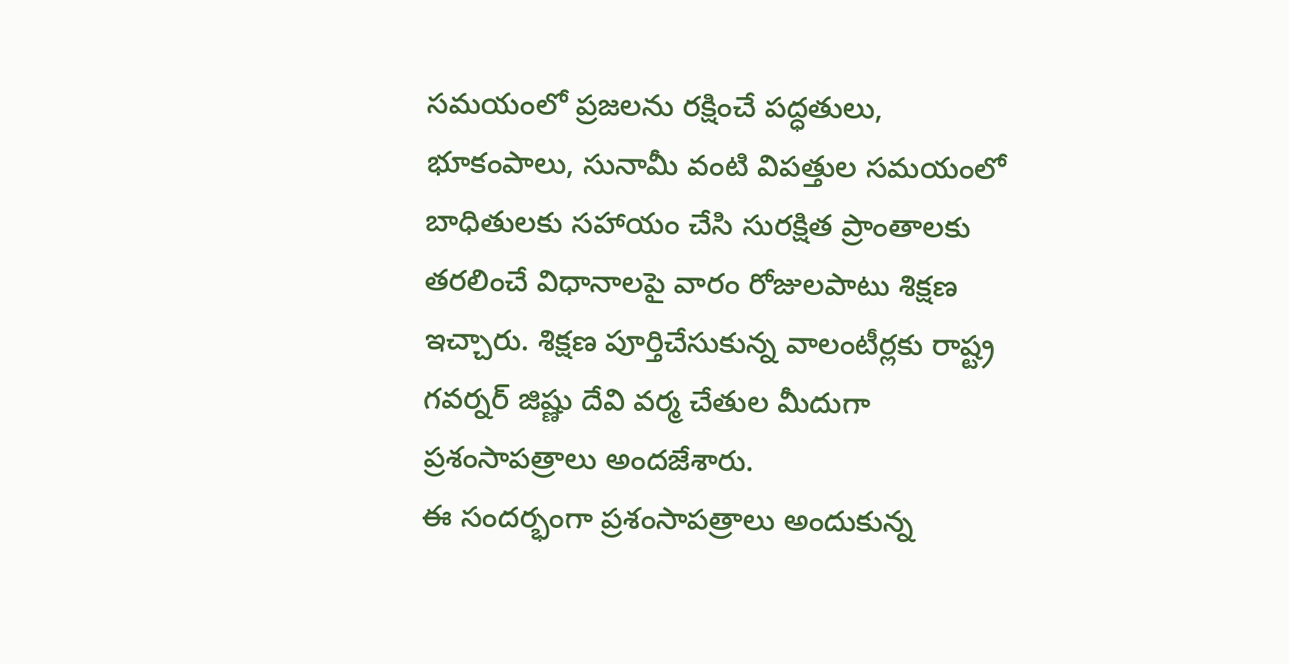సమయంలో ప్రజలను రక్షించే పద్ధతులు, భూకంపాలు, సునామీ వంటి విపత్తుల సమయంలో బాధితులకు సహాయం చేసి సురక్షిత ప్రాంతాలకు తరలించే విధానాలపై వారం రోజులపాటు శిక్షణ ఇచ్చారు. శిక్షణ పూర్తిచేసుకున్న వాలంటీర్లకు రాష్ట్ర గవర్నర్ జిష్ణు దేవి వర్మ చేతుల మీదుగా ప్రశంసాపత్రాలు అందజేశారు.
ఈ సందర్భంగా ప్రశంసాపత్రాలు అందుకున్న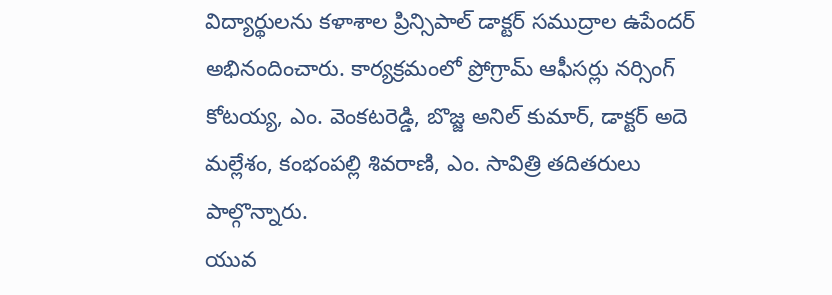విద్యార్థులను కళాశాల ప్రిన్సిపాల్ డాక్టర్ సముద్రాల ఉపేందర్ అభినందించారు. కార్యక్రమంలో ప్రోగ్రామ్ ఆఫీసర్లు నర్సింగ్ కోటయ్య, ఎం. వెంకటరెడ్డి, బొజ్జ అనిల్ కుమార్, డాక్టర్ అదె మల్లేశం, కంభంపల్లి శివరాణి, ఎం. సావిత్రి తదితరులు పాల్గొన్నారు.
యువ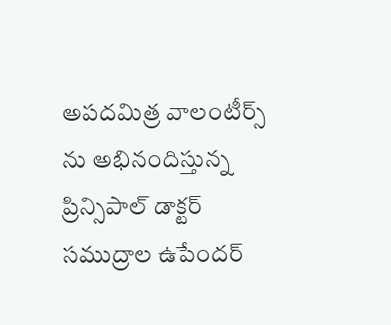అపదమిత్ర వాలంటీర్స్ ను అభినందిస్తున్న ప్రిన్సిపాల్ డాక్టర్ సముద్రాల ఉపేందర్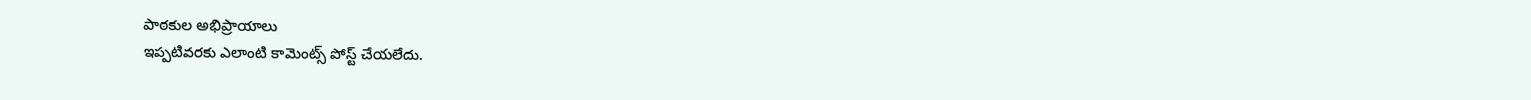పాఠకుల అభిప్రాయాలు
ఇప్పటివరకు ఎలాంటి కామెంట్స్ పోస్ట్ చేయలేదు.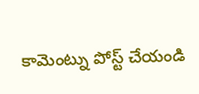కామెంట్ను పోస్ట్ చేయండి